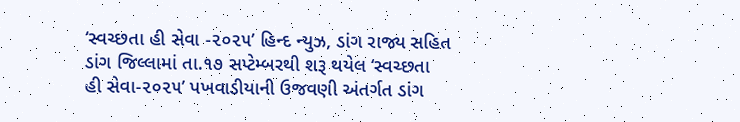‘સ્વચ્છતા હી સેવા -૨૦૨૫’ હિન્દ ન્યુઝ, ડાંગ રાજ્ય સહિત ડાંગ જિલ્લામાં તા.૧૭ સપ્ટેમ્બરથી શરૂ થયેલ ‘સ્વચ્છતા હી સેવા-૨૦૨૫’ પખવાડીયાની ઉજવણી અંતર્ગત ડાંગ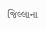જિલ્લાના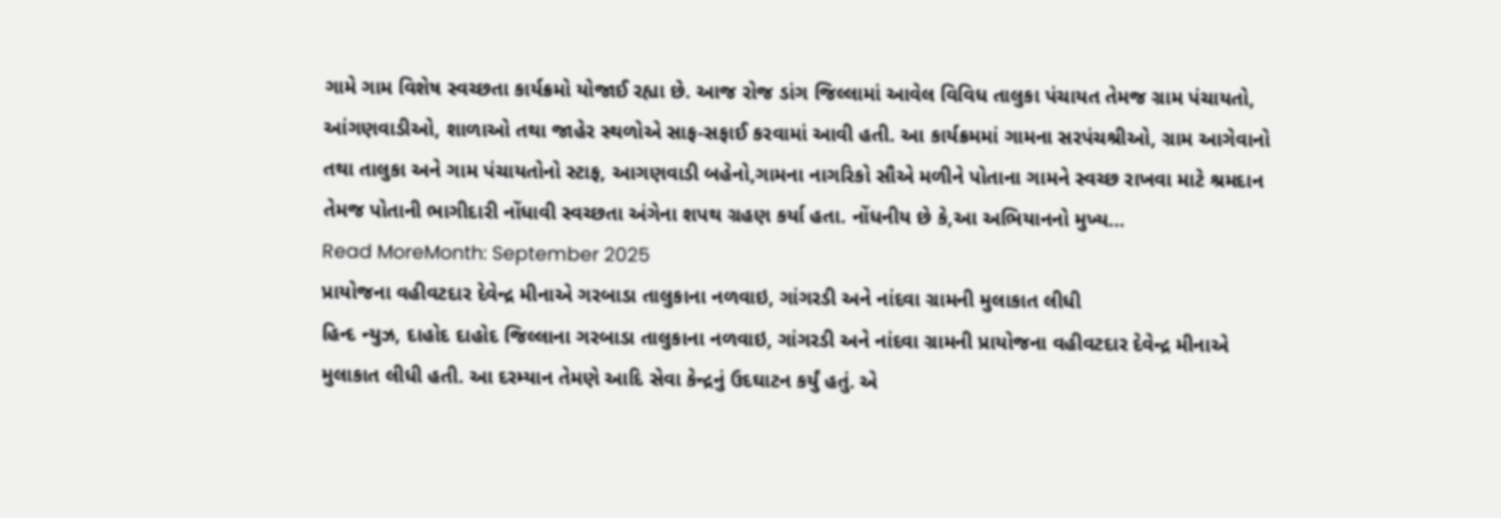ગામે ગામ વિશેષ સ્વચ્છતા કાર્યક્રમો યોજાઈ રહ્યા છે. આજ રોજ ડાંગ જિલ્લામાં આવેલ વિવિધ તાલુકા પંચાયત તેમજ ગ્રામ પંચાયતો, આંગણવાડીઓ, શાળાઓ તથા જાહેર સ્થળોએ સાફ-સફાઈ કરવામાં આવી હતી. આ કાર્યક્રમમાં ગામના સરપંચશ્રીઓ, ગ્રામ આગેવાનો તથા તાલુકા અને ગામ પંચાયતોનો સ્ટાફ, આગણવાડી બહેનો,ગામના નાગરિકો સૌએ મળીને પોતાના ગામને સ્વચ્છ રાખવા માટે શ્રમદાન તેમજ પોતાની ભાગીદારી નોંધાવી સ્વચ્છતા અંગેના શપથ ગ્રહણ કર્યા હતા. નોંધનીય છે કે,આ અભિયાનનો મુખ્ય…
Read MoreMonth: September 2025
પ્રાયોજના વહીવટદાર દેવેન્દ્ર મીનાએ ગરબાડા તાલુકાના નળવાઇ, ગાંગરડી અને નાંદવા ગ્રામની મુલાકાત લીધી
હિન્દ ન્યુઝ, દાહોદ દાહોદ જિલ્લાના ગરબાડા તાલુકાના નળવાઇ, ગાંગરડી અને નાંદવા ગ્રામની પ્રાયોજના વહીવટદાર દેવેન્દ્ર મીનાએ મુલાકાત લીધી હતી. આ દરમ્યાન તેમણે આદિ સેવા કેન્દ્રનું ઉદઘાટન કર્યું હતું. એ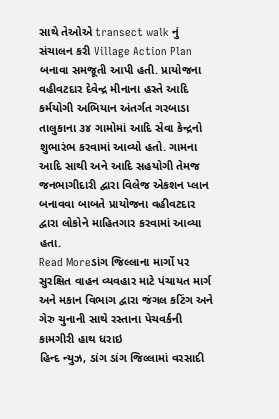સાથે તેઓએ transect walk નું સંચાલન કરી Village Action Plan બનાવા સમજૂતી આપી હતી. પ્રાયોજના વહીવટદાર દેવેન્દ્ર મીનાના હસ્તે આદિ કર્મયોગી અભિયાન અંતર્ગત ગરબાડા તાલુકાના ૩૪ ગામોમાં આદિ સેવા કેન્દ્રનો શુભારંભ કરવામાં આવ્યો હતો. ગામના આદિ સાથી અને આદિ સહયોગી તેમજ જનભાગીદારી દ્વારા વિલેજ એકશન પ્લાન બનાવવા બાબતે પ્રાયોજના વહીવટદાર દ્વારા લોકોને માહિતગાર કરવામાં આવ્યા હતા.
Read Moreડાંગ જિલ્લાના માર્ગો પર સુરક્ષિત વાહન વ્યવહાર માટે પંચાયત માર્ગ અને મકાન વિભાગ દ્વારા જંગલ કટિંગ અને ગેરુ ચુનાની સાથે રસ્તાના પેચવર્કની કામગીરી હાથ ધરાઇ
હિન્દ ન્યુઝ, ડાંગ ડાંગ જિલ્લામાં વરસાદી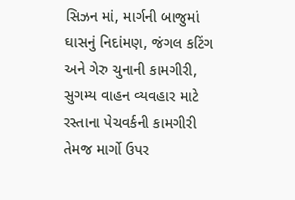સિઝન માં, માર્ગની બાજુમાં ઘાસનું નિદાંમણ, જંગલ કટિંગ અને ગેરુ ચુનાની કામગીરી, સુગમ્ય વાહન વ્યવહાર માટે રસ્તાના પેચવર્કની કામગીરી તેમજ માર્ગો ઉપર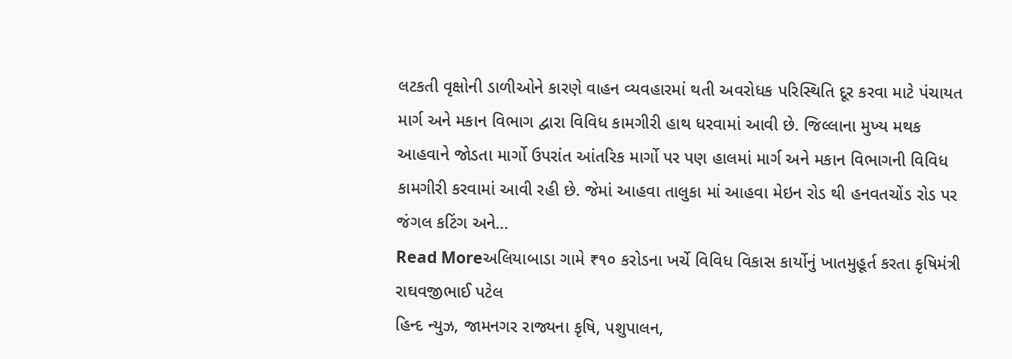લટકતી વૃક્ષોની ડાળીઓને કારણે વાહન વ્યવહારમાં થતી અવરોધક પરિસ્થિતિ દૂર કરવા માટે પંચાયત માર્ગ અને મકાન વિભાગ દ્વારા વિવિધ કામગીરી હાથ ધરવામાં આવી છે. જિલ્લાના મુખ્ય મથક આહવાને જોડતા માર્ગો ઉપરાંત આંતરિક માર્ગો પર પણ હાલમાં માર્ગ અને મકાન વિભાગની વિવિધ કામગીરી કરવામાં આવી રહી છે. જેમાં આહવા તાલુકા માં આહવા મેઇન રોડ થી હનવતચોંડ રોડ પર જંગલ કટિંગ અને…
Read Moreઅલિયાબાડા ગામે ₹૧૦ કરોડના ખર્ચે વિવિધ વિકાસ કાર્યોનું ખાતમુહૂર્ત કરતા કૃષિમંત્રી રાઘવજીભાઈ પટેલ
હિન્દ ન્યુઝ, જામનગર રાજ્યના કૃષિ, પશુપાલન,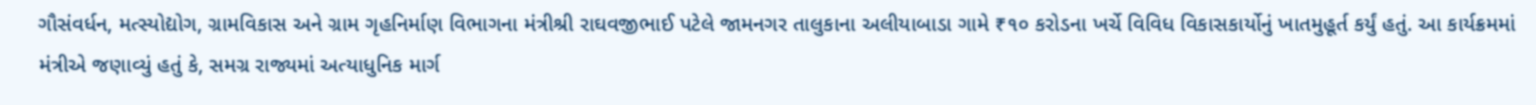ગૌસંવર્ધન, મત્સ્યોદ્યોગ, ગ્રામવિકાસ અને ગ્રામ ગૃહનિર્માણ વિભાગના મંત્રીશ્રી રાઘવજીભાઈ પટેલે જામનગર તાલુકાના અલીયાબાડા ગામે ₹૧૦ કરોડના ખર્ચે વિવિધ વિકાસકાર્યોનું ખાતમુહૂર્ત કર્યું હતું. આ કાર્યક્રમમાં મંત્રીએ જણાવ્યું હતું કે, સમગ્ર રાજ્યમાં અત્યાધુનિક માર્ગ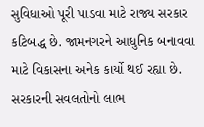સુવિધાઓ પૂરી પાડવા માટે રાજ્ય સરકાર કટિબદ્ધ છે. જામનગરને આધુનિક બનાવવા માટે વિકાસના અનેક કાર્યો થઈ રહ્યા છે. સરકારની સવલતોનો લાભ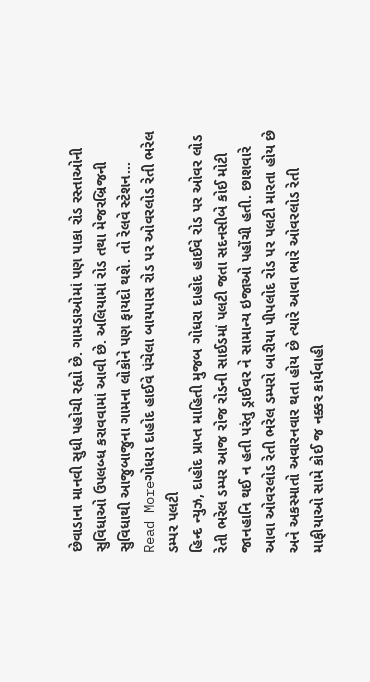છેવાડાના માનવી સુધી પહોચી રહ્યો છે. ગામડાઓમાં પણ પાકા રોડ રસ્તાઓની સુવિધાઓ ઉપલબ્ધ કરાવવામાં આવી છે. અલિયામાં રોડ તથા મેજરબ્રિજની સુવિધાથી આજુબાજુના ગામના લોકોને પણ ફાયદો થશે. તો રેલવે સ્ટેશન…
Read Moreગોધરા દાહોદ હાઈવે પંચેલા બાયપાસ રોડ પર ઓવરલોડ રેતી ભરેલ ડમ્પર પલટી
હિન્દ ન્યુઝ, દાહોદ પ્રાપ્ત માહિતી મુજબ ગોધરા દાહોદ હાઈવે રોડ પર ઓવર લોડ રેતી ભરેલ ડમ્પર આજ રોજ રોડની સાઈડમાં પલટી જતા સદનસીબે કોઈ મોટી જાનહાનિ થઈ ન હતી પરંતુ ડ્રાઈવર ને સામાન્ય ઇજાઓ પહોંચી હતી. છાશવારે આવા ઓવરલોડ રેતી ભરેલ ડમ્પરો બારીયા પીપલોદ રોડ પર પલટી મારતા હોય છે અને અકસ્માતો અવારનવાર થતા હોય છે ત્યારે આવા ભારે ઓવરલોડ રેતી માફીયાઓ સામે કોઈ જ નક્કર કાર્યવાહી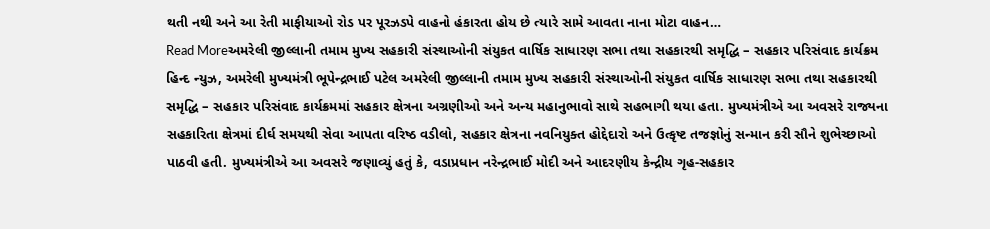થતી નથી અને આ રેતી માફીયાઓ રોડ પર પૂરઝડપે વાહનો હંકારતા હોય છે ત્યારે સામે આવતા નાના મોટા વાહન…
Read Moreઅમરેલી જીલ્લાની તમામ મુખ્ય સહકારી સંસ્થાઓની સંયુકત વાર્ષિક સાધારણ સભા તથા સહકારથી સમૃદ્ધિ – સહકાર પરિસંવાદ કાર્યક્રમ
હિન્દ ન્યુઝ, અમરેલી મુખ્યમંત્રી ભૂપેન્દ્રભાઈ પટેલ અમરેલી જીલ્લાની તમામ મુખ્ય સહકારી સંસ્થાઓની સંયુકત વાર્ષિક સાધારણ સભા તથા સહકારથી સમૃદ્ધિ – સહકાર પરિસંવાદ કાર્યક્રમમાં સહકાર ક્ષેત્રના અગ્રણીઓ અને અન્ય મહાનુભાવો સાથે સહભાગી થયા હતા. મુખ્યમંત્રીએ આ અવસરે રાજ્યના સહકારિતા ક્ષેત્રમાં દીર્ઘ સમયથી સેવા આપતા વરિષ્ઠ વડીલો, સહકાર ક્ષેત્રના નવનિયુક્ત હોદ્દેદારો અને ઉત્કૃષ્ટ તજજ્ઞોનું સન્માન કરી સૌને શુભેચ્છાઓ પાઠવી હતી. મુખ્યમંત્રીએ આ અવસરે જણાવ્યું હતું કે, વડાપ્રધાન નરેન્દ્રભાઈ મોદી અને આદરણીય કેન્દ્રીય ગૃહ-સહકાર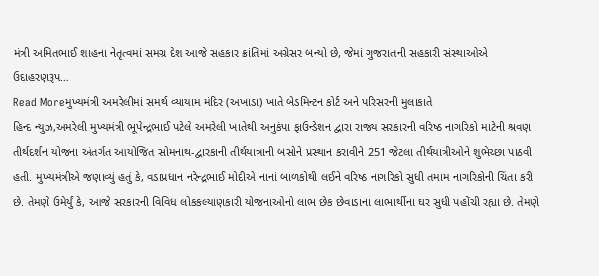મંત્રી અમિતભાઈ શાહના નેતૃત્વમાં સમગ્ર દેશ આજે સહકાર ક્રાંતિમાં અગ્રેસર બન્યો છે, જેમાં ગુજરાતની સહકારી સંસ્થાઓએ ઉદાહરણરૂપ…
Read Moreમુખ્યમંત્રી અમરેલીમાં સમર્થ વ્યાયામ મંદિર (અખાડા) ખાતે બેડમિન્ટન કોર્ટ અને પરિસરની મુલાકાતે
હિન્દ ન્યુઝ,અમરેલી મુખ્યમંત્રી ભૂપેન્દ્રભાઈ પટેલે અમરેલી ખાતેથી અનુકંપા ફાઉન્ડેશન દ્વારા રાજ્ય સરકારની વરિષ્ઠ નાગરિકો માટેની શ્રવણ તીર્થદર્શન યોજના અંતર્ગત આયોજિત સોમનાથ-દ્વારકાની તીર્થયાત્રાની બસોને પ્રસ્થાન કરાવીને 251 જેટલા તીર્થયાત્રીઓને શુભેચ્છા પાઠવી હતી. મુખ્યમંત્રીએ જણાવ્યું હતું કે, વડાપ્રધાન નરેન્દ્રભાઈ મોદીએ નાનાં બાળકોથી લઈને વરિષ્ઠ નાગરિકો સુધી તમામ નાગરિકોની ચિંતા કરી છે. તેમણે ઉમેર્યું કે, આજે સરકારની વિવિધ લોકકલ્યાણકારી યોજનાઓનો લાભ છેક છેવાડાના લાભાર્થીના ઘર સુધી પહોંચી રહ્યા છે. તેમણે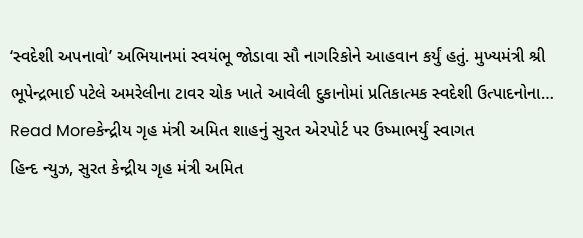‘સ્વદેશી અપનાવો’ અભિયાનમાં સ્વયંભૂ જોડાવા સૌ નાગરિકોને આહવાન કર્યું હતું. મુખ્યમંત્રી શ્રી ભૂપેન્દ્રભાઈ પટેલે અમરેલીના ટાવર ચોક ખાતે આવેલી દુકાનોમાં પ્રતિકાત્મક સ્વદેશી ઉત્પાદનોના…
Read Moreકેન્દ્રીય ગૃહ મંત્રી અમિત શાહનું સુરત એરપોર્ટ પર ઉષ્માભર્યું સ્વાગત
હિન્દ ન્યુઝ, સુરત કેન્દ્રીય ગૃહ મંત્રી અમિત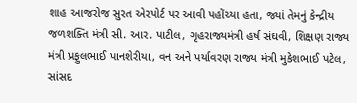શાહ આજરોજ સુરત એરપોર્ટ પર આવી પહોંચ્યા હતા, જ્યાં તેમનું કેન્દ્રીય જળશક્તિ મંત્રી સી. આર. પાટીલ, ગૃહરાજ્યમંત્રી હર્ષ સંઘવી, શિક્ષણ રાજ્ય મંત્રી પ્રફુલભાઈ પાનશેરીયા, વન અને પર્યાવરણ રાજ્ય મંત્રી મુકેશભાઈ પટેલ, સાંસદ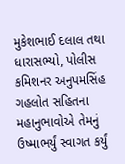મુકેશભાઈ દલાલ તથા ધારાસભ્યો, પોલીસ કમિશનર અનુપમસિંહ ગહલોત સહિતના મહાનુભાવોએ તેમનું ઉષ્માભર્યું સ્વાગત કર્યું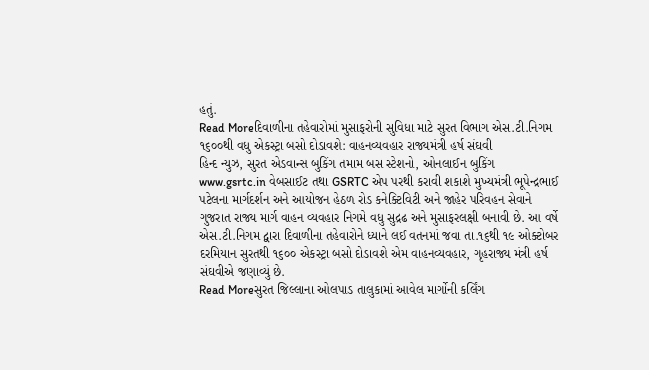હતું.
Read Moreદિવાળીના તહેવારોમાં મુસાફરોની સુવિધા માટે સુરત વિભાગ એસ.ટી.નિગમ ૧૬૦૦થી વધુ એકસ્ટ્રા બસો દોડાવશે: વાહનવ્યવહાર રાજ્યમંત્રી હર્ષ સંઘવી
હિન્દ ન્યુઝ, સુરત એડવાન્સ બુકિંગ તમામ બસ સ્ટેશનો, ઓનલાઈન બુકિંગ www.gsrtc.in વેબસાઈટ તથા GSRTC એપ પરથી કરાવી શકાશે મુખ્યમંત્રી ભૂપેન્દ્રભાઈ પટેલના માર્ગદર્શન અને આયોજન હેઠળ રોડ કનેક્ટિવિટી અને જાહેર પરિવહન સેવાને ગુજરાત રાજ્ય માર્ગ વાહન વ્યવહાર નિગમે વધુ સુદ્રઢ અને મુસાફરલક્ષી બનાવી છે. આ વર્ષે એસ.ટી.નિગમ દ્વારા દિવાળીના તહેવારોને ધ્યાને લઈ વતનમાં જવા તા.૧૬થી ૧૯ ઓક્ટોબર દરમિયાન સુરતથી ૧૬૦૦ એકસ્ટ્રા બસો દોડાવશે એમ વાહનવ્યવહાર, ગૃહરાજ્ય મંત્રી હર્ષ સંઘવીએ જણાવ્યું છે.
Read Moreસુરત જિલ્લાના ઓલપાડ તાલુકામાં આવેલ માર્ગોની કર્લિંગ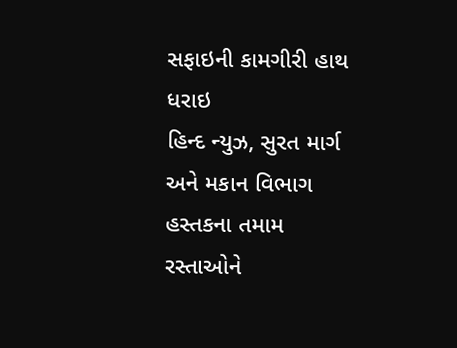સફાઇની કામગીરી હાથ ધરાઇ
હિન્દ ન્યુઝ, સુરત માર્ગ અને મકાન વિભાગ હસ્તકના તમામ રસ્તાઓને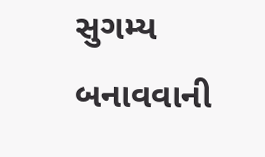સુગમ્ય બનાવવાની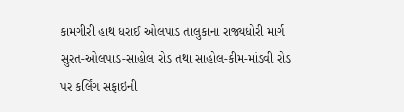કામગીરી હાથ ધરાઈ ઓલપાડ તાલુકાના રાજ્યધોરી માર્ગ સુરત-ઓલપાડ-સાહોલ રોડ તથા સાહોલ-કીમ-માંડવી રોડ પર કર્લિંગ સફાઇની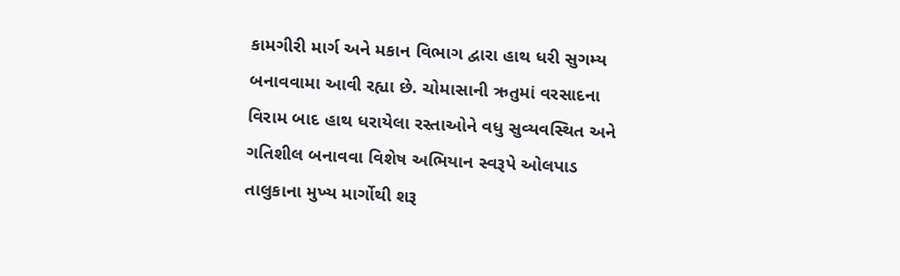કામગીરી માર્ગ અને મકાન વિભાગ દ્વારા હાથ ધરી સુગમ્ય બનાવવામા આવી રહ્યા છે. ચોમાસાની ઋતુમાં વરસાદના વિરામ બાદ હાથ ધરાયેલા રસ્તાઓને વધુ સુવ્યવસ્થિત અને ગતિશીલ બનાવવા વિશેષ અભિયાન સ્વરૂપે ઓલપાડ તાલુકાના મુખ્ય માર્ગોથી શરૂ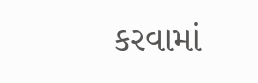કરવામાં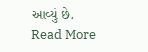આવ્યું છે.
Read More